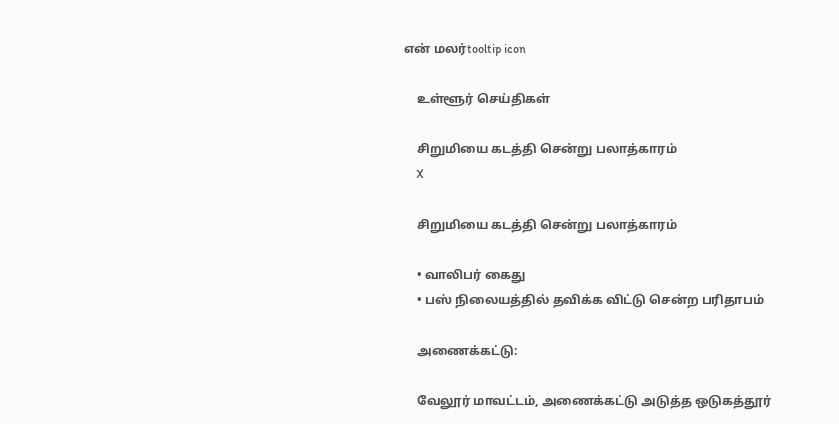என் மலர்tooltip icon

    உள்ளூர் செய்திகள்

    சிறுமியை கடத்தி சென்று பலாத்காரம்
    X

    சிறுமியை கடத்தி சென்று பலாத்காரம்

    • வாலிபர் கைது
    • பஸ் நிலையத்தில் தவிக்க விட்டு சென்ற பரிதாபம்

    அணைக்கட்டு:

    வேலூர் மாவட்டம், அணைக்கட்டு அடுத்த ஒடுகத்தூர்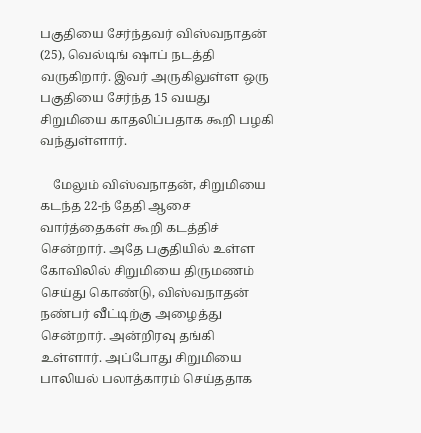பகுதியை சேர்ந்தவர் விஸ்வநாதன் (25), வெல்டிங் ஷாப் நடத்தி வருகிறார். இவர் அருகிலுள்ள ஒரு பகுதியை சேர்ந்த 15 வயது சிறுமியை காதலிப்பதாக கூறி பழகி வந்துள்ளார்.

    மேலும் விஸ்வநாதன், சிறுமியை கடந்த 22-ந் தேதி ஆசை வார்த்தைகள் கூறி கடத்திச் சென்றார். அதே பகுதியில் உள்ள கோவிலில் சிறுமியை திருமணம் செய்து கொண்டு, விஸ்வநாதன் நண்பர் வீட்டிற்கு அழைத்து சென்றார். அன்றிரவு தங்கி உள்ளார். அப்போது சிறுமியை பாலியல் பலாத்காரம் செய்ததாக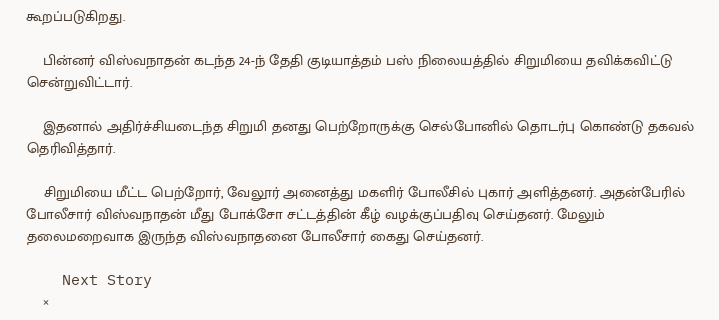கூறப்படுகிறது.

    பின்னர் விஸ்வநாதன் கடந்த 24-ந் தேதி குடியாத்தம் பஸ் நிலையத்தில் சிறுமியை தவிக்கவிட்டு சென்றுவிட்டார்.

    இதனால் அதிர்ச்சியடைந்த சிறுமி தனது பெற்றோருக்கு செல்போனில் தொடர்பு கொண்டு தகவல் தெரிவித்தார்.

    சிறுமியை மீட்ட பெற்றோர், வேலூர் அனைத்து மகளிர் போலீசில் புகார் அளித்தனர். அதன்பேரில் போலீசார் விஸ்வநாதன் மீது போக்சோ சட்டத்தின் கீழ் வழக்குப்பதிவு செய்தனர். மேலும் தலைமறைவாக இருந்த விஸ்வநாதனை போலீசார் கைது செய்தனர்.

    Next Story
    ×